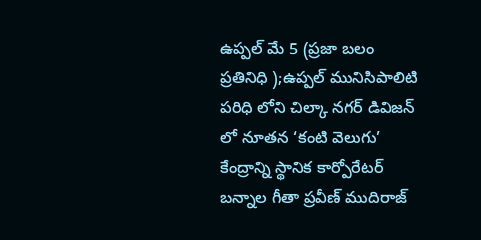ఉప్పల్ మే 5 (ప్రజా బలం ప్రతినిధి );ఉప్పల్ మునిసిపాలిటి పరిధి లోని చిల్కా నగర్ డివిజన్ లో నూతన ‘కంటి వెలుగు’ కేంద్రాన్ని స్థానిక కార్పోరేటర్ బన్నాల గీతా ప్రవీణ్ ముదిరాజ్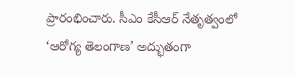ప్రారంభించారు. సీఎం కేసీఆర్ నేతృత్వంలో ‘ఆరోగ్య తెలంగాణ’ అద్భుతంగా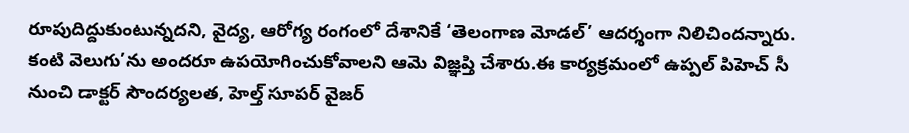రూపుదిద్దుకుంటున్నదని, వైద్య, ఆరోగ్య రంగంలో దేశానికే ‘తెలంగాణ మోడల్’ ఆదర్శంగా నిలిచిందన్నారు. కంటి వెలుగు’ను అందరూ ఉపయోగించుకోవాలని ఆమె విజ్ఞప్తి చేశారు.ఈ కార్యక్రమంలో ఉప్పల్ పిహెచ్ సీ నుంచి డాక్టర్ సౌందర్యలత, హెల్త్ సూపర్ వైజర్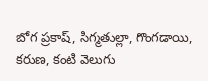బోగ ప్రకాష్, సిగ్మతుల్లా, గొంగడాయి, కరుణ, కంటి వెలుగు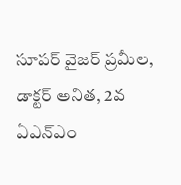సూపర్ వైజర్ ప్రమీల, డాక్టర్ అనిత, 2వ ఏఎన్ఎం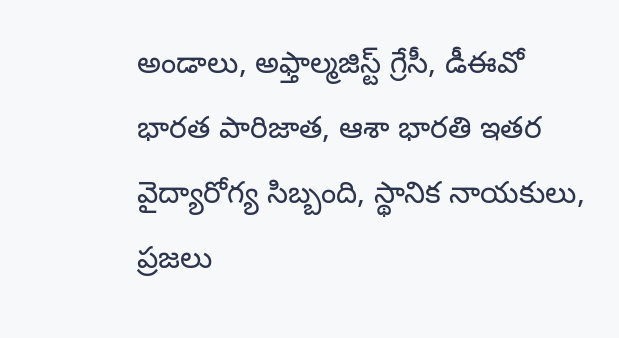అండాలు, అఫ్తాల్మజిస్ట్ గ్రేసీ, డీఈవో భారత పారిజాత, ఆశా భారతి ఇతర వైద్యారోగ్య సిబ్బంది, స్థానిక నాయకులు, ప్రజలు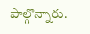పాల్గొన్నారు.